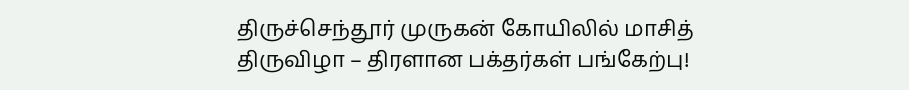திருச்செந்தூர் முருகன் கோயிலில் மாசித் திருவிழா – திரளான பக்தர்கள் பங்கேற்பு!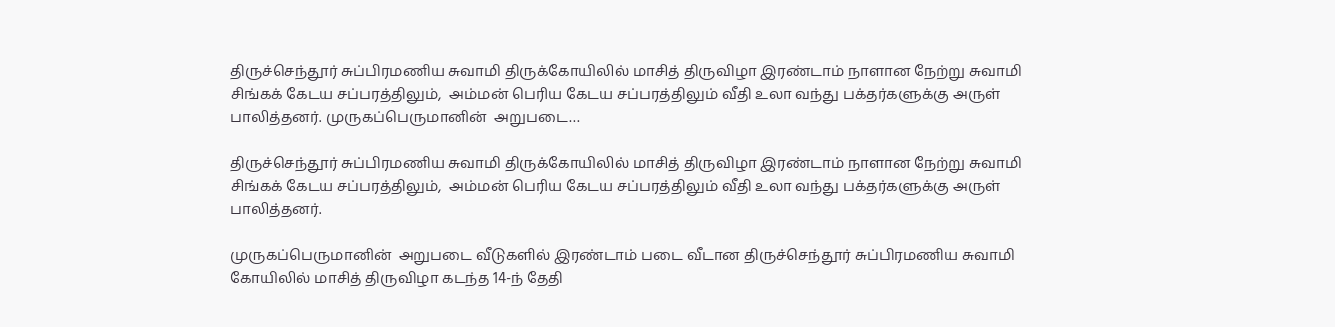திருச்செந்தூர் சுப்பிரமணிய சுவாமி திருக்கோயிலில் மாசித் திருவிழா இரண்டாம் நாளான நேற்று சுவாமி சிங்கக் கேடய சப்பரத்திலும்,  அம்மன் பெரிய கேடய சப்பரத்திலும் வீதி உலா வந்து பக்தர்களுக்கு அருள் பாலித்தனர். முருகப்பெருமானின்  அறுபடை…

திருச்செந்தூர் சுப்பிரமணிய சுவாமி திருக்கோயிலில் மாசித் திருவிழா இரண்டாம் நாளான நேற்று சுவாமி சிங்கக் கேடய சப்பரத்திலும்,  அம்மன் பெரிய கேடய சப்பரத்திலும் வீதி உலா வந்து பக்தர்களுக்கு அருள் பாலித்தனர்.

முருகப்பெருமானின்  அறுபடை வீடுகளில் இரண்டாம் படை வீடான திருச்செந்தூர் சுப்பிரமணிய சுவாமி கோயிலில் மாசித் திருவிழா கடந்த 14-ந் தேதி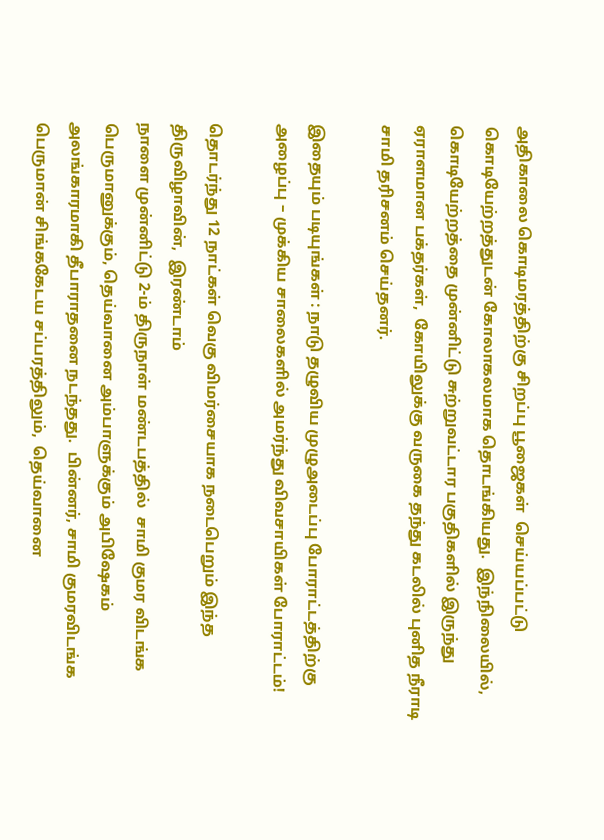அதிகாலை கொடிமரத்திற்கு சிறப்பு பூஜைகள்  செய்யப்பட்டு கொடியேற்றத்துடன் கோலாகலமாக தொடங்கியது.  இந்நிலையில்,  கொடியேற்றத்தை முன்னிட்டு சுற்றுவட்டார பகுதிகளில் இருந்து ஏராளமான பக்தர்கள்,  கோயிலுக்கு வருகை தந்து கடலில் புனித நீராடி சாமி தரிசனம் செய்தனர்.

இதையும் படியுங்கள் : நாடு தழுவிய முழுஅடைப்பு போராட்டத்திற்கு அழைப்பு – முக்கிய சாலைகளில் அமர்ந்து விவசாயிகள் போராட்டம்!

தொடர்ந்து 12 நாட்கள் வெகு விமர்சையாக நடைபெறும் இந்த திருவிழாவின்,  இரண்டாம்
நாளை முன்னிட்டு 2-ம் திருநாள் மண்டபத்தில்  சாமி குமர விடங்க பெருமானுக்கும், தெய்வானை அம்பாளுக்கும் அபிஷேகம் அலங்காரமாகி தீபாராதனை நடந்தது.  பின்னர், சாமி குமரவிடங்க பெருமான் சிங்ககேடய சப்பரத்திலும்,  தெய்வானை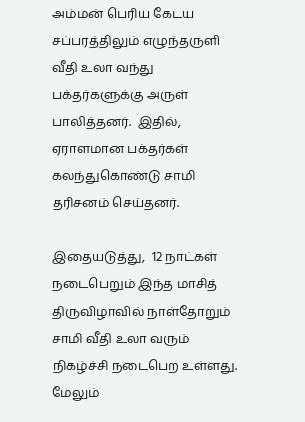அம்மன் பெரிய கேடய சப்பரத்திலும் எழுந்தருளி வீதி உலா வந்து பக்தர்களுக்கு அருள் பாலித்தனர்.  இதில், ஏராளமான பக்தர்கள் கலந்துகொண்டு சாமி தரிசனம் செய்தனர்.

இதையடுத்து,  12 நாட்கள் நடைபெறும் இந்த மாசித் திருவிழாவில் நாள்தோறும் சாமி வீதி உலா வரும் நிகழ்ச்சி நடைபெற உள்ளது.  மேலும்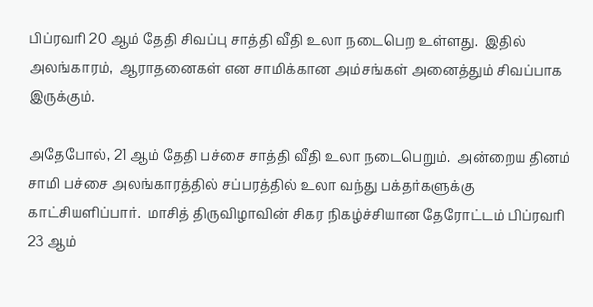பிப்ரவரி 20 ஆம் தேதி சிவப்பு சாத்தி வீதி உலா நடைபெற உள்ளது.  இதில் அலங்காரம்,  ஆராதனைகள் என சாமிக்கான அம்சங்கள் அனைத்தும் சிவப்பாக இருக்கும்.

அதேபோல், 21 ஆம் தேதி பச்சை சாத்தி வீதி உலா நடைபெறும்.  அன்றைய தினம் சாமி பச்சை அலங்காரத்தில் சப்பரத்தில் உலா வந்து பக்தர்களுக்கு காட்சியளிப்பார்.  மாசித் திருவிழாவின் சிகர நிகழ்ச்சியான தேரோட்டம் பிப்ரவரி 23 ஆம்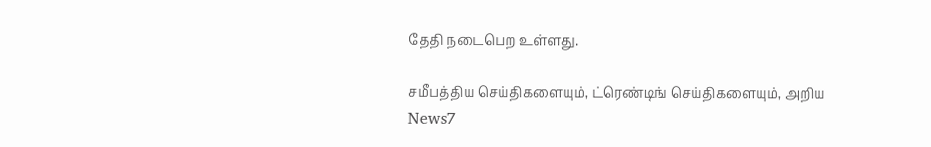தேதி நடைபெற உள்ளது.

சமீபத்திய செய்திகளையும், ட்ரெண்டிங் செய்திகளையும், அறிய News7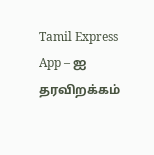Tamil Express App – ஐ தரவிறக்கம்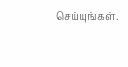செய்யுங்கள்.